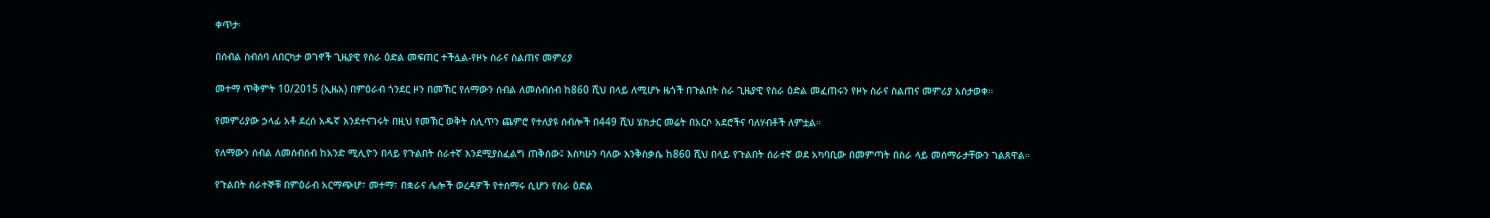ቀጥታ፡

በሰብል ስብሰባ ለበርካታ ወገኖች ጊዜያዊ የስራ ዕድል መፍጠር ተችሏል-የዞኑ ስራና ስልጠና መምሪያ

መተማ ጥቅምት 10/2015 (ኢዜአ) በምዕራብ ጎንደር ዞን በመኸር የለማውን ሰብል ለመሰብሰብ ከ860 ሺህ በላይ ለሚሆኑ ዜጎች በጉልበት ስራ ጊዜያዊ የስራ ዕድል መፈጠሩን የዞኑ ስራና ስልጠና መምሪያ አስታወቀ።

የመምሪያው ኃላፊ አቶ ደረሰ አዱኛ እንደተናገሩት በዚህ የመኽር ወቅት ሰሊጥን ጨምሮ የተለያዩ ሰብሎች በ449 ሺህ ሄክታር መሬት በአርሶ አደሮችና ባለሃብቶች ለምቷል።

የለማውን ሰብል ለመሰብሰብ ከአንድ ሚሊዮን በላይ የጉልበት ሰራተኛ እንደሚያስፈልግ ጠቅሰው፤ እስካሁን ባለው እንቅስቃሴ ከ860 ሺህ በላይ የጉልበት ሰራተኛ ወደ አካባቢው በመምጣት በስራ ላይ መሰማራታቸውን ገልጸዋል።

የጉልበት ሰራተኞቹ በምዕራብ አርማጭሆ፣ መተማ፣ በቋራና ሌሎች ወረዳዎች የተሰማሩ ሲሆን የስራ ዕድል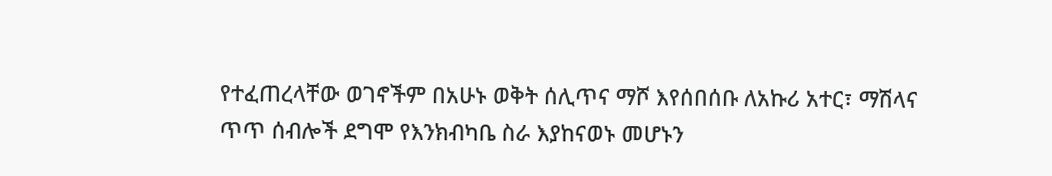የተፈጠረላቸው ወገኖችም በአሁኑ ወቅት ሰሊጥና ማሾ እየሰበሰቡ ለአኩሪ አተር፣ ማሽላና ጥጥ ሰብሎች ደግሞ የእንክብካቤ ስራ እያከናወኑ መሆኑን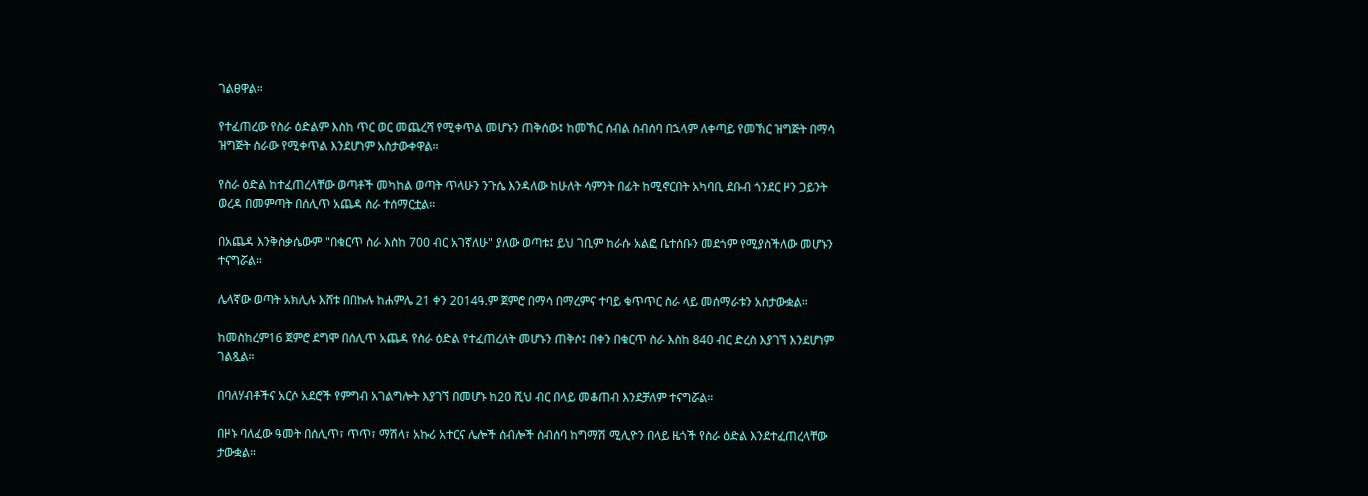ገልፀዋል።

የተፈጠረው የስራ ዕድልም እስከ ጥር ወር መጨረሻ የሚቀጥል መሆኑን ጠቅሰው፤ ከመኸር ሰብል ስብሰባ በኋላም ለቀጣይ የመኽር ዝግጅት በማሳ ዝግጅት ስራው የሚቀጥል እንደሆነም አስታውቀዋል።

የስራ ዕድል ከተፈጠረላቸው ወጣቶች መካከል ወጣት ጥላሁን ንጉሴ እንዳለው ከሁለት ሳምንት በፊት ከሚኖርበት አካባቢ ደቡብ ጎንደር ዞን ጋይንት ወረዳ በመምጣት በሰሊጥ አጨዳ ስራ ተሰማርቷል።

በአጨዳ እንቅስቃሴውም "በቁርጥ ስራ እስከ 700 ብር አገኛለሁ" ያለው ወጣቱ፤ ይህ ገቢም ከራሱ አልፎ ቤተሰቡን መደጎም የሚያስችለው መሆኑን ተናግሯል።

ሌላኛው ወጣት አክሊሉ እሸቱ በበኩሉ ከሐምሌ 21 ቀን 2014ዓ.ም ጀምሮ በማሳ በማረምና ተባይ ቁጥጥር ስራ ላይ መሰማራቱን አስታውቋል።

ከመስከረም16 ጀምሮ ደግሞ በሰሊጥ አጨዳ የስራ ዕድል የተፈጠረለት መሆኑን ጠቅሶ፤ በቀን በቁርጥ ስራ እስከ 840 ብር ድረስ እያገኘ እንደሆነም ገልጿል።

በባለሃብቶችና አርሶ አደሮች የምግብ አገልግሎት እያገኘ በመሆኑ ከ20 ሺህ ብር በላይ መቆጠብ እንደቻለም ተናግሯል።

በዞኑ ባለፈው ዓመት በሰሊጥ፣ ጥጥ፣ ማሽላ፣ አኩሪ አተርና ሌሎች ሰብሎች ስብሰባ ከግማሽ ሚሊዮን በላይ ዜጎች የስራ ዕድል እንደተፈጠረላቸው ታውቋል።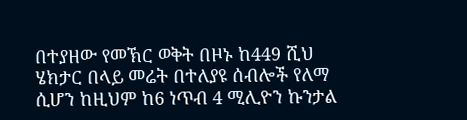በተያዘው የመኽር ወቅት በዞኑ ከ449 ሺህ ሄክታር በላይ መሬት በተለያዩ ሰብሎች የለማ ሲሆን ከዚህም ከ6 ነጥብ 4 ሚሊዮን ኩንታል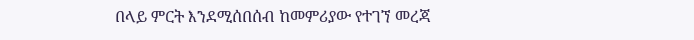በላይ ምርት እንደሚሰበሰብ ከመምሪያው የተገኘ መረጃ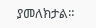ያመለክታል።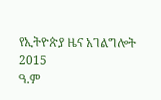የኢትዮጵያ ዜና አገልግሎት
2015
ዓ.ም